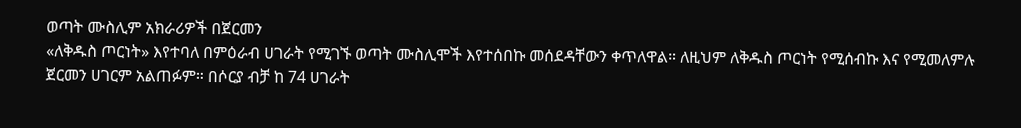ወጣት ሙስሊም አክራሪዎች በጀርመን
«ለቅዱስ ጦርነት» እየተባለ በምዕራብ ሀገራት የሚገኙ ወጣት ሙስሊሞች እየተሰበኩ መሰደዳቸውን ቀጥለዋል። ለዚህም ለቅዱስ ጦርነት የሚሰብኩ እና የሚመለምሉ ጀርመን ሀገርም አልጠፉም። በሶርያ ብቻ ከ 74 ሀገራት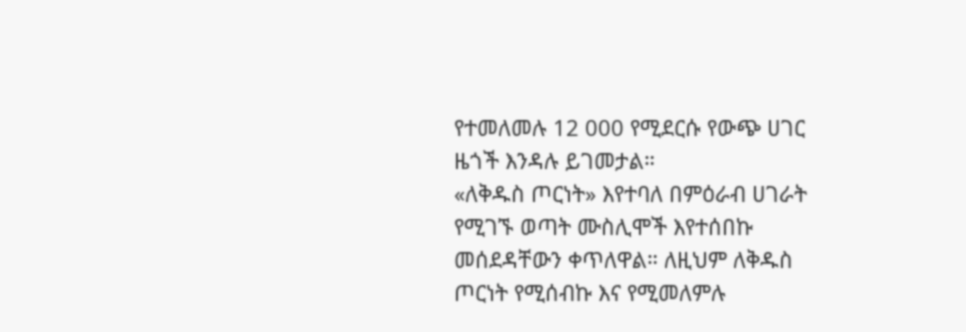የተመለመሉ 12 000 የሚደርሱ የውጭ ሀገር ዜጎች እንዳሉ ይገመታል።
«ለቅዱስ ጦርነት» እየተባለ በምዕራብ ሀገራት የሚገኙ ወጣት ሙስሊሞች እየተሰበኩ መሰደዳቸውን ቀጥለዋል። ለዚህም ለቅዱስ ጦርነት የሚሰብኩ እና የሚመለምሉ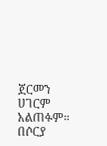ጀርመን ሀገርም አልጠፉም። በሶርያ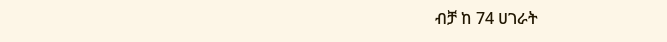ብቻ ከ 74 ሀገራት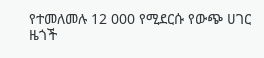የተመለመሉ 12 000 የሚደርሱ የውጭ ሀገር ዜጎች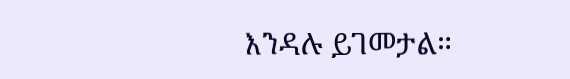እንዳሉ ይገመታል።